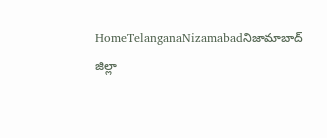HomeTelanganaNizamabadనిజామాబాద్ జిల్లా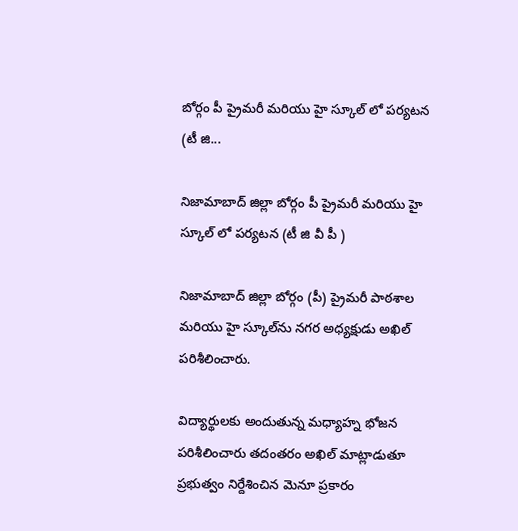బోర్గం పీ ప్రైమరీ మరియు హై స్కూల్‌ లో పర్యటన (టీ జి...

నిజామాబాద్ జిల్లా బోర్గం పీ ప్రైమరీ మరియు హై స్కూల్‌ లో పర్యటన (టీ జి వీ పీ )

నిజామాబాద్ జిల్లా బోర్గం (పీ) ప్రైమరీ పాఠశాల మరియు హై స్కూల్‌ను నగర అధ్యక్షుడు అఖిల్ పరిశీలించారు.

విద్యార్థులకు అందుతున్న మధ్యాహ్న భోజన పరిశీలించారు తదంతరం అఖిల్ మాట్లాడుతూ ప్రభుత్వం నిర్దేశించిన మెనూ ప్రకారం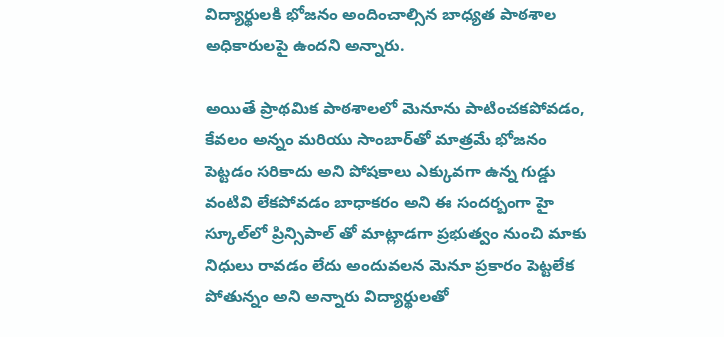విద్యార్థులకి భోజనం అందించాల్సిన బాధ్యత పాఠశాల అధికారులపై ఉందని అన్నారు.

అయితే ప్రాథమిక పాఠశాలలో మెనూను పాటించకపోవడం, కేవలం అన్నం మరియు సాంబార్‌తో మాత్రమే భోజనం పెట్టడం సరికాదు అని పోషకాలు ఎక్కువగా ఉన్న గుడ్డు వంటివి లేకపోవడం బాధాకరం అని ఈ సందర్బంగా హై స్కూల్‌లో ప్రిన్సిపాల్ తో మాట్లాడగా ప్రభుత్వం నుంచి మాకు నిధులు రావడం లేదు అందువలన మెనూ ప్రకారం పెట్టలేక పోతున్నం అని అన్నారు విద్యార్థులతో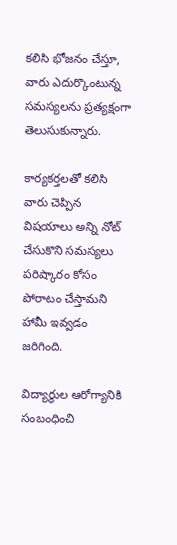కలిసి భోజనం చేస్తూ, వారు ఎదుర్కొంటున్న సమస్యలను ప్రత్యక్షంగా తెలుసుకున్నారు.

కార్యకర్తలతో కలిసి వారు చెప్పిన విషయాలు అన్ని నోట్ చేసుకొని సమస్యలు పరిష్కారం కోసం పోరాటం చేస్తామని హామీ ఇవ్వడం జరిగింది.

విద్యార్థుల ఆరోగ్యానికి సంబంధించి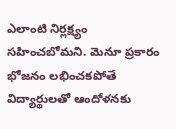ఎలాంటి నిర్లక్ష్యం సహించబోమని. మెనూ ప్రకారం భోజనం లభించకపోతే విద్యార్థులతో ఆందోళనకు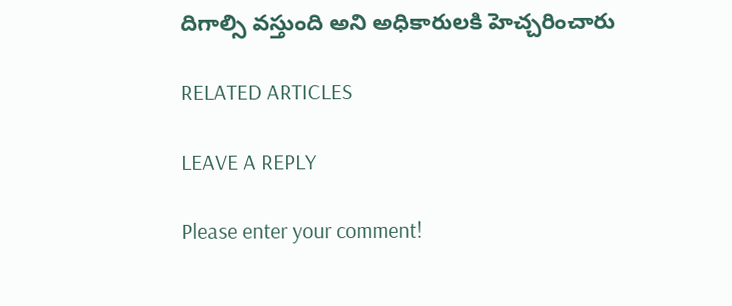దిగాల్సి వస్తుంది అని అధికారులకి హెచ్చరించారు

RELATED ARTICLES

LEAVE A REPLY

Please enter your comment!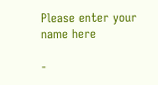Please enter your name here

-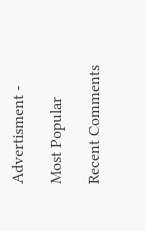Advertisment -

Most Popular

Recent Comments